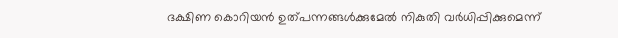ദക്ഷിണ കൊറിയൻ ഉത്പന്നങ്ങൾക്കുമേൽ നികുതി വർധിപ്പിക്കുമെന്ന്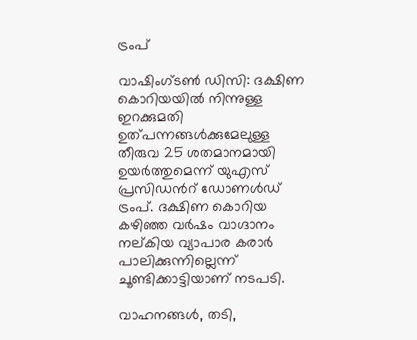ട്രംപ്

വാഷിംഗ്ടൺ ഡിസി: ദക്ഷിണ കൊറിയയിൽ നിന്നുള്ള ഇറക്കുമതി ഉത്പന്നങ്ങൾക്കുമേലുള്ള തീരുവ 25 ശതമാനമായി ഉയർത്തുമെന്ന് യുഎസ് പ്രസിഡന്‍റ് ഡോണൾഡ് ട്രംപ്. ദക്ഷിണ കൊറി‍യ കഴിഞ്ഞ വർഷം വാഗ്ദാനം നല്കിയ വ്യാപാര കരാർ പാലിക്കുന്നില്ലെന്ന് ചൂണ്ടിക്കാട്ടിയാണ് നടപടി.

വാഹനങ്ങൾ, തടി,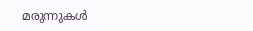മരുന്നുകൾ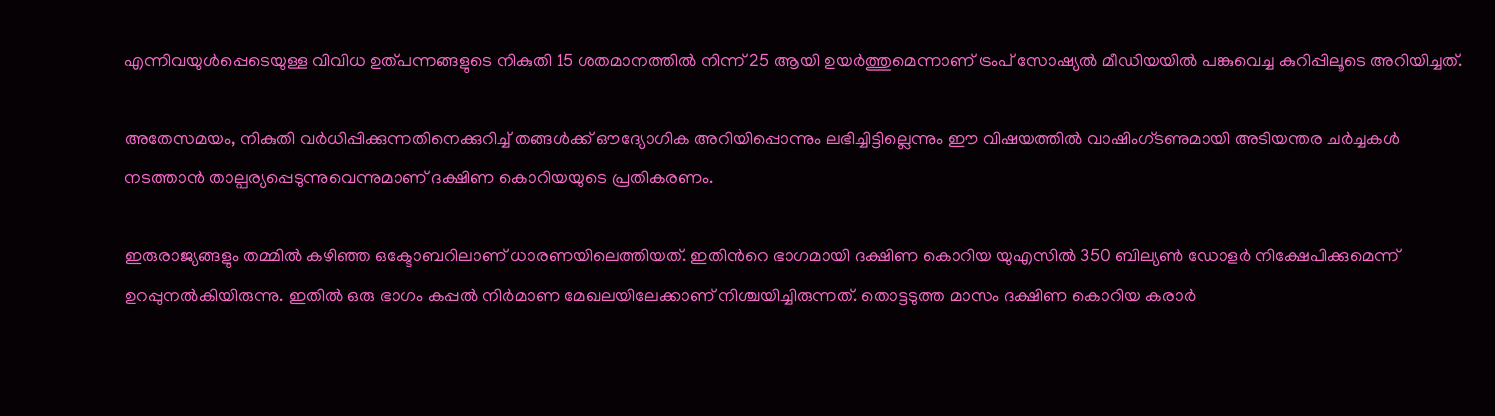എന്നിവയുൾപ്പെടെയുള്ള വിവിധ ഉത്പന്നങ്ങളുടെ നികുതി 15 ശതമാനത്തിൽ നിന്ന് 25 ആയി ഉയർത്തുമെന്നാണ് ട്രംപ് സോഷ്യൽ മീഡിയയിൽ പങ്കുവെച്ച കുറിപ്പിലൂടെ അറിയിച്ചത്.

അതേസമയം, നികുതി വർധിപ്പിക്കുന്നതിനെക്കുറിച്ച് തങ്ങൾക്ക് ഔദ്യോഗിക അറിയിപ്പൊന്നും ലഭിച്ചിട്ടില്ലെന്നും ഈ വിഷയത്തിൽ വാഷിംഗ്ടണുമായി അടിയന്തര ചർച്ചകൾ നടത്താൻ താല്പര്യപ്പെടുന്നുവെന്നുമാണ് ദക്ഷിണ കൊറിയയുടെ പ്രതികരണം.

ഇരുരാജ്യങ്ങളും തമ്മിൽ കഴിഞ്ഞ ഒക്ടോബറിലാണ് ധാരണയിലെത്തിയത്. ഇതിന്‍റെ ഭാഗമായി ദക്ഷിണ കൊറിയ യുഎസിൽ 350 ബില്യൺ ഡോളർ നിക്ഷേപിക്കുമെന്ന് ഉറപ്പുനൽകിയിരുന്നു. ഇതിൽ ഒരു ഭാഗം കപ്പൽ നിർ‌മാണ മേഖലയിലേക്കാണ് നിശ്ചയിച്ചിരുന്നത്. തൊട്ടടുത്ത മാസം ദക്ഷിണ കൊറിയ കരാർ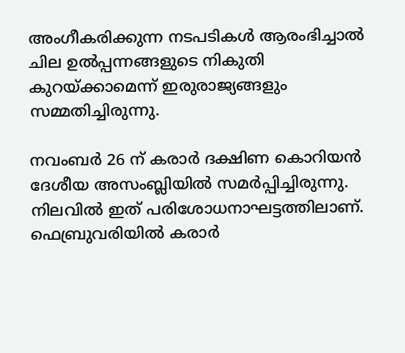അംഗീകരിക്കുന്ന നടപടികൾ ആരംഭിച്ചാൽ ചില ഉൽപ്പന്നങ്ങളുടെ നികുതി കുറയ്ക്കാമെന്ന് ഇരുരാജ്യങ്ങളും സമ്മതിച്ചിരുന്നു.

നവംബർ 26 ന് കരാർ ദക്ഷിണ കൊറിയൻ ദേശീയ അസംബ്ലിയിൽ സമർപ്പിച്ചിരുന്നു. നിലവിൽ ഇത് പരിശോധനാഘട്ടത്തിലാണ്. ഫെബ്രുവരിയിൽ കരാർ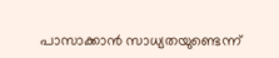പാസാക്കാൻ സാധ്യതയുണ്ടെന്ന്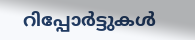റിപ്പോർട്ടുകൾ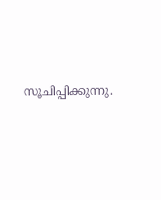സൂചിപ്പിക്കുന്നു.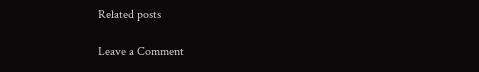Related posts

Leave a Comment